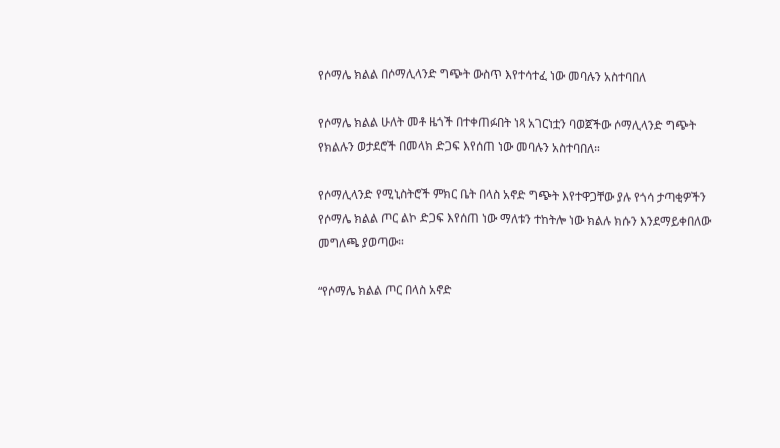የሶማሌ ክልል በሶማሊላንድ ግጭት ውስጥ እየተሳተፈ ነው መባሉን አስተባበለ

የሶማሌ ክልል ሁለት መቶ ዜጎች በተቀጠፉበት ነጻ አገርነቷን ባወጀችው ሶማሊላንድ ግጭት የክልሉን ወታደሮች በመላክ ድጋፍ እየሰጠ ነው መባሉን አስተባበለ።

የሶማሊላንድ የሚኒስትሮች ምክር ቤት በላስ አኖድ ግጭት እየተዋጋቸው ያሉ የጎሳ ታጣቂዎችን የሶማሌ ክልል ጦር ልኮ ድጋፍ እየሰጠ ነው ማለቱን ተከትሎ ነው ክልሉ ክሱን እንደማይቀበለው መግለጫ ያወጣው።

“የሶማሌ ክልል ጦር በላስ አኖድ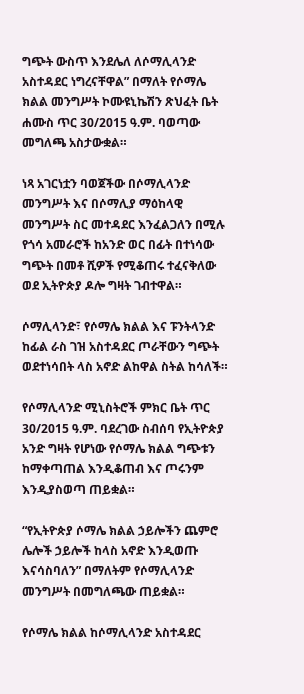ግጭት ውስጥ እንደሌለ ለሶማሊላንድ አስተዳደር ነግረናቸዋል” በማለት የሶማሌ ክልል መንግሥት ኮሙዩኒኬሽን ጽህፈት ቤት ሐሙስ ጥር 30/2015 ዓ.ም. ባወጣው መግለጫ አስታውቋል።

ነጻ አገርነቷን ባወጀችው በሶማሊላንድ መንግሥት እና በሶማሊያ ማዕከላዊ መንግሥት ስር መተዳደር እንፈልጋለን በሚሉ የጎሳ አመራሮች ከአንድ ወር በፊት በተነሳው ግጭት በመቶ ሺዎች የሚቆጠሩ ተፈናቅለው ወደ ኢትዮጵያ ዶሎ ግዛት ገብተዋል።

ሶማሊላንድ፣ የሶማሌ ክልል እና ፑንትላንድ ከፊል ራስ ገዝ አስተዳደር ጦራቸውን ግጭት ወደተነሳበት ላስ አኖድ ልከዋል ስትል ከሳለች።

የሶማሊላንድ ሚኒስትሮች ምክር ቤት ጥር 30/2015 ዓ.ም. ባደረገው ስብሰባ የኢትዮጵያ አንድ ግዛት የሆነው የሶማሌ ክልል ግጭቱን ከማቀጣጠል እንዲቆጠብ እና ጦሩንም እንዲያስወጣ ጠይቋል።

“የኢትዮጵያ ሶማሌ ክልል ኃይሎችን ጨምሮ ሌሎች ኃይሎች ከላስ አኖድ እንዲወጡ እናሳስባለን” በማለትም የሶማሊላንድ መንግሥት በመግለጫው ጠይቋል።

የሶማሌ ክልል ከሶማሊላንድ አስተዳደር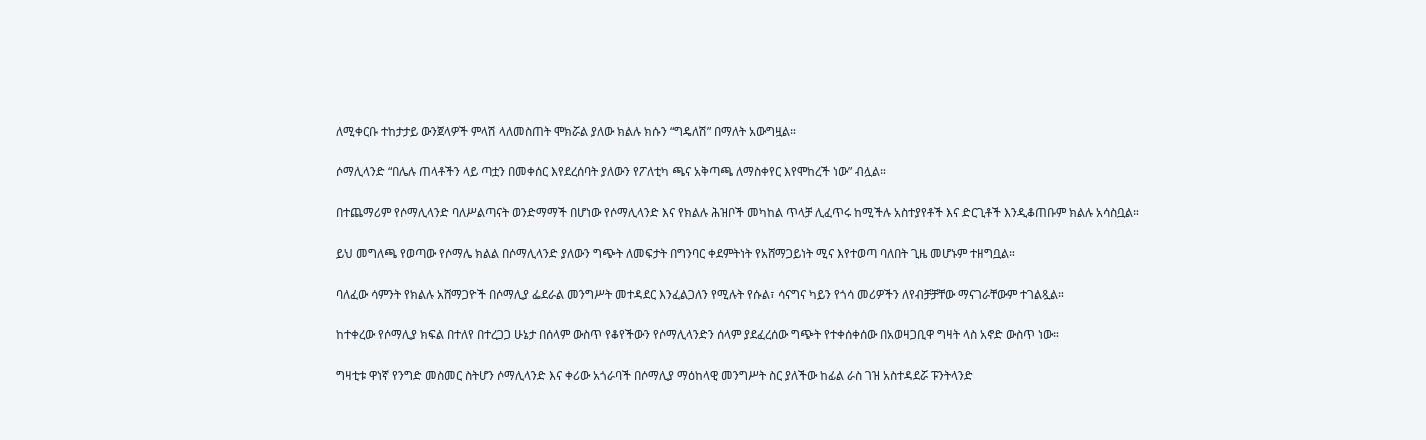ለሚቀርቡ ተከታታይ ውንጀላዎች ምላሽ ላለመስጠት ሞክሯል ያለው ክልሉ ክሱን “ግዴለሽ” በማለት አውግዟል።

ሶማሊላንድ “በሌሉ ጠላቶችን ላይ ጣቷን በመቀሰር እየደረሰባት ያለውን የፖለቲካ ጫና አቅጣጫ ለማስቀየር እየሞከረች ነው” ብሏል።

በተጨማሪም የሶማሊላንድ ባለሥልጣናት ወንድማማች በሆነው የሶማሊላንድ እና የክልሉ ሕዝቦች መካከል ጥላቻ ሊፈጥሩ ከሚችሉ አስተያየቶች እና ድርጊቶች እንዲቆጠቡም ክልሉ አሳስቧል።

ይህ መግለጫ የወጣው የሶማሌ ክልል በሶማሊላንድ ያለውን ግጭት ለመፍታት በግንባር ቀደምትነት የአሸማጋይነት ሚና እየተወጣ ባለበት ጊዜ መሆኑም ተዘግቧል።

ባለፈው ሳምንት የክልሉ አሸማጋዮች በሶማሊያ ፌደራል መንግሥት መተዳደር እንፈልጋለን የሚሉት የሱል፣ ሳናግና ካይን የጎሳ መሪዎችን ለየብቻቻቸው ማናገራቸውም ተገልጿል።

ከተቀረው የሶማሊያ ክፍል በተለየ በተረጋጋ ሁኔታ በሰላም ውስጥ የቆየችውን የሶማሊላንድን ሰላም ያደፈረሰው ግጭት የተቀሰቀሰው በአወዛጋቢዋ ግዛት ላስ አኖድ ውስጥ ነው።

ግዛቲቱ ዋነኛ የንግድ መስመር ስትሆን ሶማሊላንድ እና ቀሪው አጎራባች በሶማሊያ ማዕከላዊ መንግሥት ስር ያለችው ከፊል ራስ ገዝ አስተዳደሯ ፑንትላንድ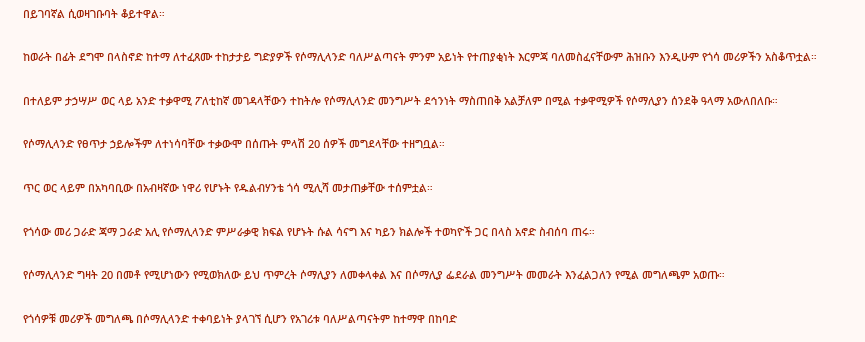በይገባኛል ሲወዛገቡባት ቆይተዋል።

ከወራት በፊት ደግሞ በላስኖድ ከተማ ለተፈጸሙ ተከታታይ ግድያዎች የሶማሊላንድ ባለሥልጣናት ምንም አይነት የተጠያቂነት እርምጃ ባለመስፈናቸውም ሕዝቡን እንዲሁም የጎሳ መሪዎችን አስቆጥቷል።

በተለይም ታኃሣሥ ወር ላይ አንድ ተቃዋሚ ፖለቲከኛ መገዳላቸውን ተከትሎ የሶማሊላንድ መንግሥት ደኅንነት ማስጠበቅ አልቻለም በሚል ተቃዋሚዎች የሶማሊያን ሰንደቅ ዓላማ አውለበለቡ።

የሶማሊላንድ የፀጥታ ኃይሎችም ለተነሳባቸው ተቃውሞ በሰጡት ምላሽ 20 ሰዎች መግደላቸው ተዘግቧል።

ጥር ወር ላይም በአካባቢው በአብዛኛው ነዋሪ የሆኑት የዱልብሃንቴ ጎሳ ሚሊሻ መታጠቃቸው ተሰምቷል።

የጎሳው መሪ ጋራድ ጃማ ጋራድ አሊ የሶማሊላንድ ምሥራቃዊ ክፍል የሆኑት ሱል ሳናግ እና ካይን ክልሎች ተወካዮች ጋር በላስ አኖድ ስብሰባ ጠሩ።

የሶማሊላንድ ግዛት 20 በመቶ የሚሆነውን የሚወክለው ይህ ጥምረት ሶማሊያን ለመቀላቀል እና በሶማሊያ ፌደራል መንግሥት መመራት እንፈልጋለን የሚል መግለጫም አወጡ።

የጎሳዎቹ መሪዎች መግለጫ በሶማሊላንድ ተቀባይነት ያላገኘ ሲሆን የአገሪቱ ባለሥልጣናትም ከተማዋ በከባድ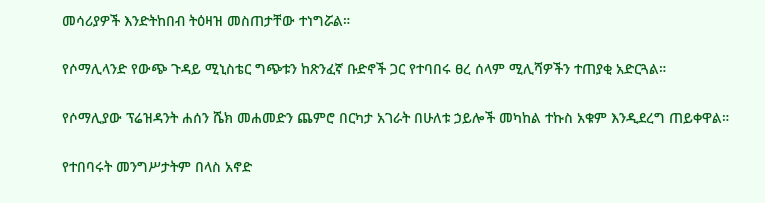መሳሪያዎች እንድትከበብ ትዕዛዝ መስጠታቸው ተነግሯል።

የሶማሊላንድ የውጭ ጉዳይ ሚኒስቴር ግጭቱን ከጽንፈኛ ቡድኖች ጋር የተባበሩ ፀረ ሰላም ሚሊሻዎችን ተጠያቂ አድርጓል።

የሶማሊያው ፕሬዝዳንት ሐሰን ሼክ መሐመድን ጨምሮ በርካታ አገራት በሁለቱ ኃይሎች መካከል ተኩስ አቁም እንዲደረግ ጠይቀዋል።

የተበባሩት መንግሥታትም በላስ አኖድ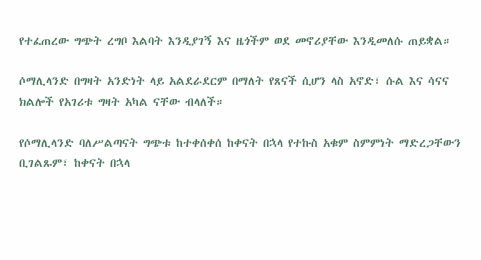የተፈጠረው ግጭት ረግቦ እልባት እንዲያገኝ እና ዜጎችም ወደ መኖሪያቸው እንዲመለሱ ጠይቋል።

ሶማሊላንድ በግዛት አንድነት ላይ አልደራደርም በማለት የጸናች ሲሆን ላስ አኖድ፣ ሱል እና ሳናና ክልሎች የአገሪቱ ግዛት አካል ናቸው ብላለች።

የሶማሊላንድ ባለሥልጣናት ግጭቱ ከተቀሰቀሰ ከቀናት በኋላ የተኩስ አቁም ስምምነት ማድረጋቸውን ቢገልጹም፣ ከቀናት በኋላ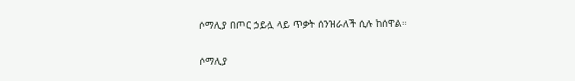ሶማሊያ በጦር ኃይሏ ላይ ጥቃት ሰንዝራለች ሲሉ ከሰዋል።

ሶማሊያ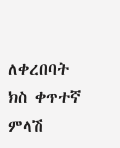ለቀረበባት ክስ ቀጥተኛ ምላሽ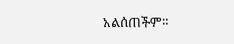አልሰጠችም።